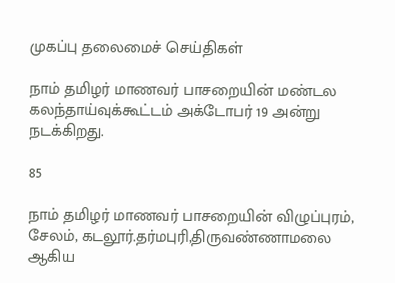முகப்பு தலைமைச் செய்திகள்

நாம் தமிழர் மாணவர் பாசறையின் மண்டல கலந்தாய்வுக்கூட்டம் அக்டோபர் 19 அன்று நடக்கிறது.

85

நாம் தமிழர் மாணவர் பாசறையின் விழுப்புரம், சேலம், கடலூர்.தர்மபுரி,திருவண்ணாமலை ஆகிய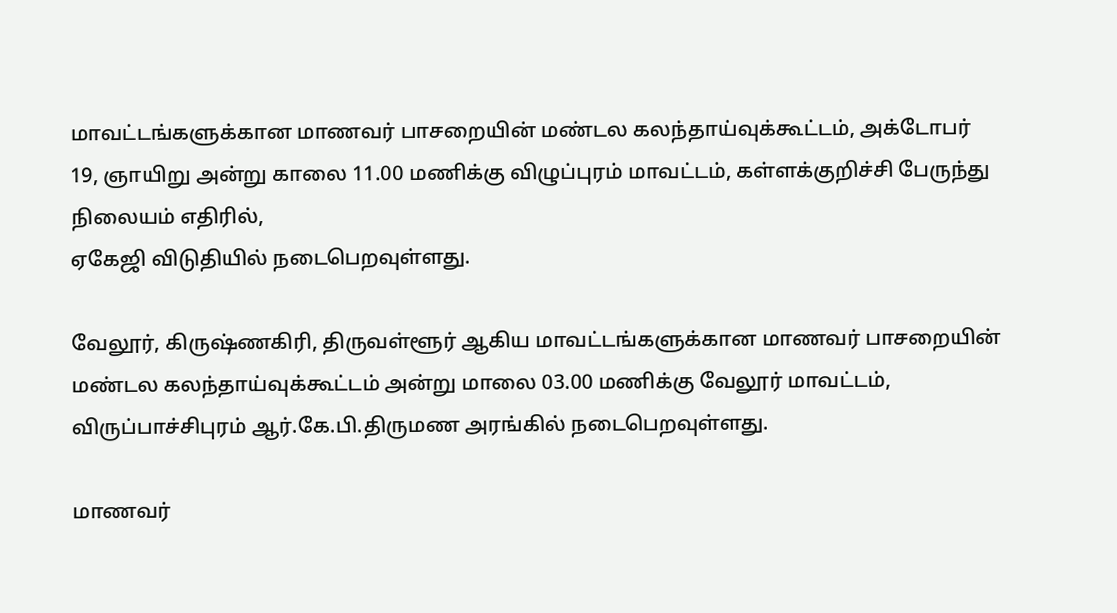மாவட்டங்களுக்கான மாணவர் பாசறையின் மண்டல கலந்தாய்வுக்கூட்டம், அக்டோபர் 19, ஞாயிறு அன்று காலை 11.00 மணிக்கு விழுப்புரம் மாவட்டம், கள்ளக்குறிச்சி பேருந்து நிலையம் எதிரில்,
ஏகேஜி விடுதியில் நடைபெறவுள்ளது.

வேலூர், கிருஷ்ணகிரி, திருவள்ளூர் ஆகிய மாவட்டங்களுக்கான மாணவர் பாசறையின் மண்டல கலந்தாய்வுக்கூட்டம் அன்று மாலை 03.00 மணிக்கு வேலூர் மாவட்டம், விருப்பாச்சிபுரம் ஆர்.கே.பி.திருமண அரங்கில் நடைபெறவுள்ளது.

மாணவர்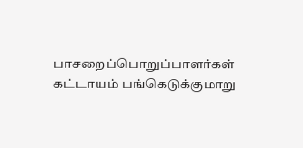பாசறைப்பொறுப்பாளர்கள் கட்டாயம் பங்கெடுக்குமாறு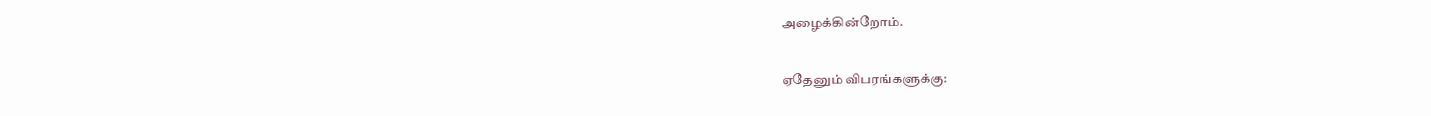அழைக்கின்றோம்.

ஏதேனும் விபரங்களுக்கு: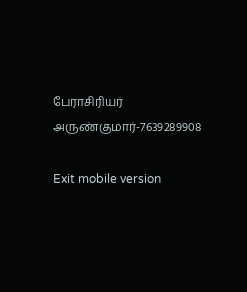பேராசிரியர் அருண்குமார்-7639289908

Exit mobile version